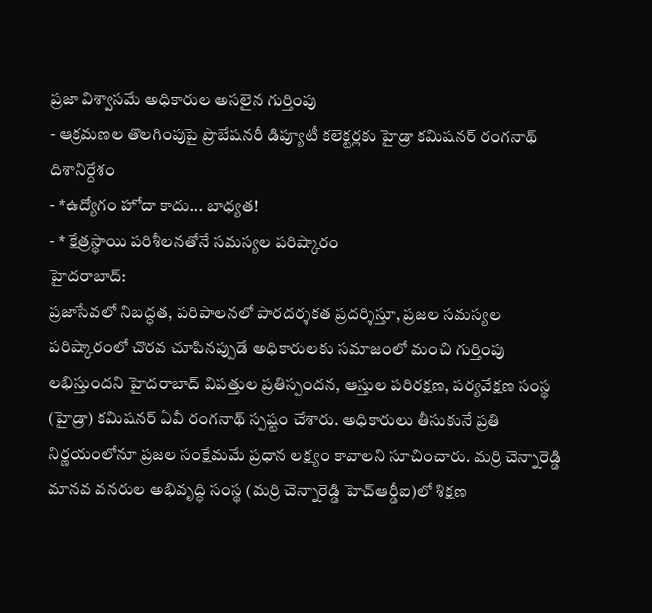ప్రజా విశ్వాసమే అధికారుల అసలైన గుర్తింపు
- ఆక్రమణల తొలగింపుపై ప్రొబేషనరీ డిప్యూటీ కలెక్టర్లకు హైడ్రా కమిషనర్ రంగనాథ్ దిశానిర్దేశం
- *ఉద్యోగం హోదా కాదు... బాధ్యత!
- * క్షేత్రస్థాయి పరిశీలనతోనే సమస్యల పరిష్కారం
హైదరాబాద్:
ప్రజాసేవలో నిబద్ధత, పరిపాలనలో పారదర్శకత ప్రదర్శిస్తూ, ప్రజల సమస్యల పరిష్కారంలో చొరవ చూపినప్పుడే అధికారులకు సమాజంలో మంచి గుర్తింపు లభిస్తుందని హైదరాబాద్ విపత్తుల ప్రతిస్పందన, ఆస్తుల పరిరక్షణ, పర్యవేక్షణ సంస్థ (హైడ్రా) కమిషనర్ ఏవీ రంగనాథ్ స్పష్టం చేశారు. అధికారులు తీసుకునే ప్రతి నిర్ణయంలోనూ ప్రజల సంక్షేమమే ప్రధాన లక్ష్యం కావాలని సూచించారు. మర్రి చెన్నారెడ్డి మానవ వనరుల అభివృద్ధి సంస్థ (మర్రి చెన్నారెడ్డి హెచ్ఆర్డీఐ)లో శిక్షణ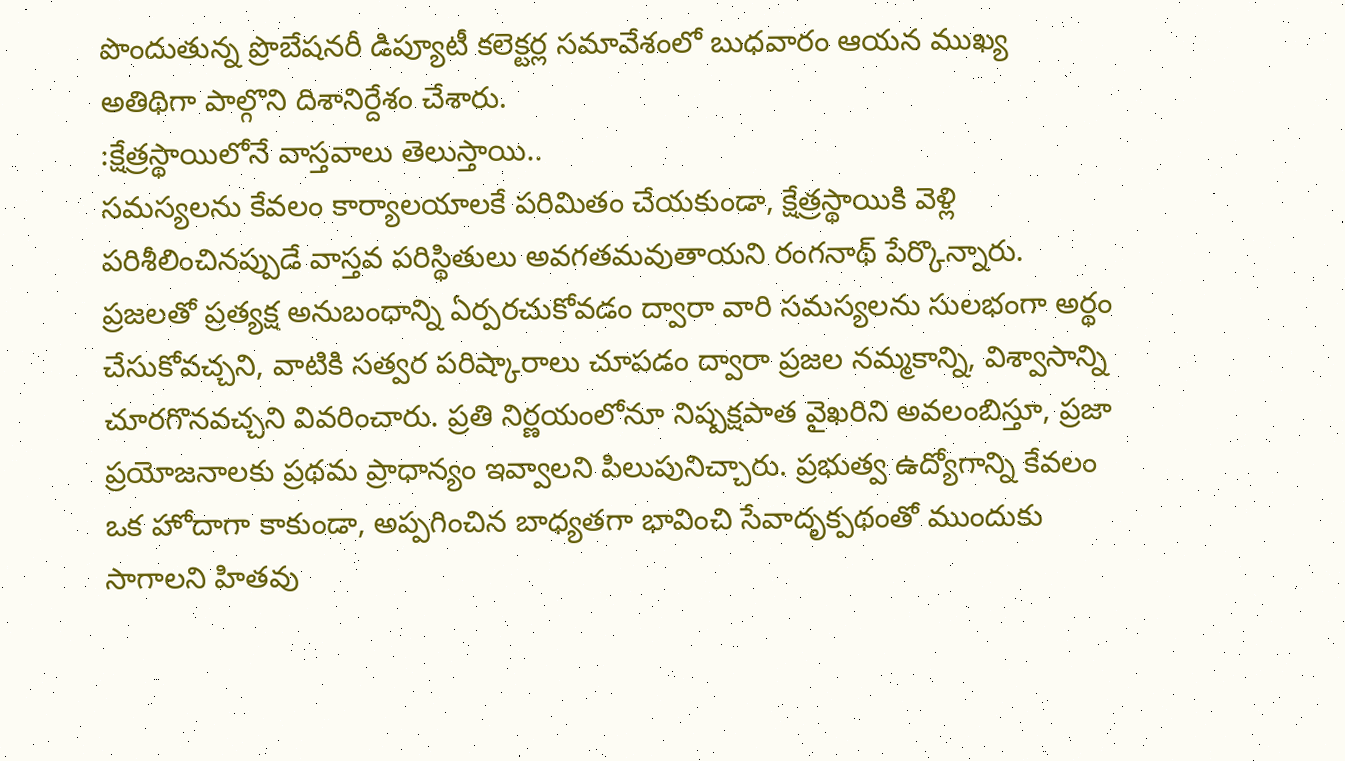పొందుతున్న ప్రొబేషనరీ డిప్యూటీ కలెక్టర్ల సమావేశంలో బుధవారం ఆయన ముఖ్య అతిథిగా పాల్గొని దిశానిర్దేశం చేశారు.
:క్షేత్రస్థాయిలోనే వాస్తవాలు తెలుస్తాయి..
సమస్యలను కేవలం కార్యాలయాలకే పరిమితం చేయకుండా, క్షేత్రస్థాయికి వెళ్లి పరిశీలించినప్పుడే వాస్తవ పరిస్థితులు అవగతమవుతాయని రంగనాథ్ పేర్కొన్నారు. ప్రజలతో ప్రత్యక్ష అనుబంధాన్ని ఏర్పరచుకోవడం ద్వారా వారి సమస్యలను సులభంగా అర్థం చేసుకోవచ్చని, వాటికి సత్వర పరిష్కారాలు చూపడం ద్వారా ప్రజల నమ్మకాన్ని, విశ్వాసాన్ని చూరగొనవచ్చని వివరించారు. ప్రతి నిర్ణయంలోనూ నిష్పక్షపాత వైఖరిని అవలంబిస్తూ, ప్రజా ప్రయోజనాలకు ప్రథమ ప్రాధాన్యం ఇవ్వాలని పిలుపునిచ్చారు. ప్రభుత్వ ఉద్యోగాన్ని కేవలం ఒక హోదాగా కాకుండా, అప్పగించిన బాధ్యతగా భావించి సేవాదృక్పథంతో ముందుకు సాగాలని హితవు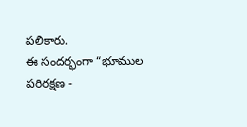పలికారు.
ఈ సందర్భంగా “భూముల పరిరక్షణ -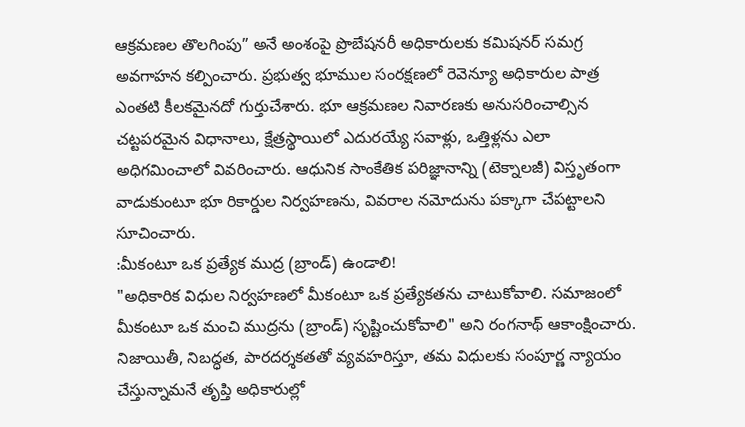ఆక్రమణల తొలగింపు” అనే అంశంపై ప్రొబేషనరీ అధికారులకు కమిషనర్ సమగ్ర అవగాహన కల్పించారు. ప్రభుత్వ భూముల సంరక్షణలో రెవెన్యూ అధికారుల పాత్ర ఎంతటి కీలకమైనదో గుర్తుచేశారు. భూ ఆక్రమణల నివారణకు అనుసరించాల్సిన చట్టపరమైన విధానాలు, క్షేత్రస్థాయిలో ఎదురయ్యే సవాళ్లు, ఒత్తిళ్లను ఎలా అధిగమించాలో వివరించారు. ఆధునిక సాంకేతిక పరిజ్ఞానాన్ని (టెక్నాలజీ) విస్తృతంగా వాడుకుంటూ భూ రికార్డుల నిర్వహణను, వివరాల నమోదును పక్కాగా చేపట్టాలని సూచించారు.
:మీకంటూ ఒక ప్రత్యేక ముద్ర (బ్రాండ్) ఉండాలి!
"అధికారిక విధుల నిర్వహణలో మీకంటూ ఒక ప్రత్యేకతను చాటుకోవాలి. సమాజంలో మీకంటూ ఒక మంచి ముద్రను (బ్రాండ్) సృష్టించుకోవాలి" అని రంగనాథ్ ఆకాంక్షించారు. నిజాయితీ, నిబద్ధత, పారదర్శకతతో వ్యవహరిస్తూ, తమ విధులకు సంపూర్ణ న్యాయం చేస్తున్నామనే తృప్తి అధికారుల్లో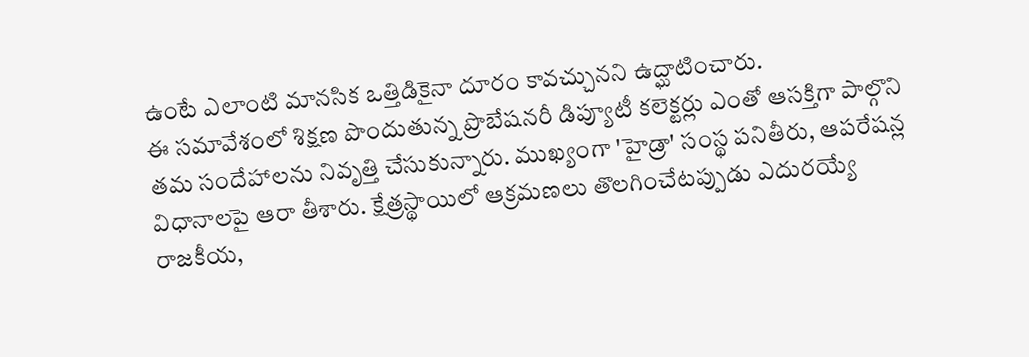ఉంటే ఎలాంటి మానసిక ఒత్తిడికైనా దూరం కావచ్చునని ఉద్ఘాటించారు.
ఈ సమావేశంలో శిక్షణ పొందుతున్న ప్రొబేషనరీ డిప్యూటీ కలెక్టర్లు ఎంతో ఆసక్తిగా పాల్గొని తమ సందేహాలను నివృత్తి చేసుకున్నారు. ముఖ్యంగా 'హైడ్రా' సంస్థ పనితీరు, ఆపరేషన్ల విధానాలపై ఆరా తీశారు. క్షేత్రస్థాయిలో ఆక్రమణలు తొలగించేటప్పుడు ఎదురయ్యే రాజకీయ,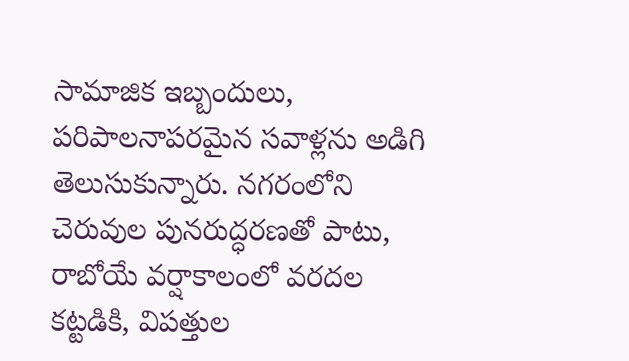సామాజిక ఇబ్బందులు, పరిపాలనాపరమైన సవాళ్లను అడిగి తెలుసుకున్నారు. నగరంలోని చెరువుల పునరుద్ధరణతో పాటు, రాబోయే వర్షాకాలంలో వరదల కట్టడికి, విపత్తుల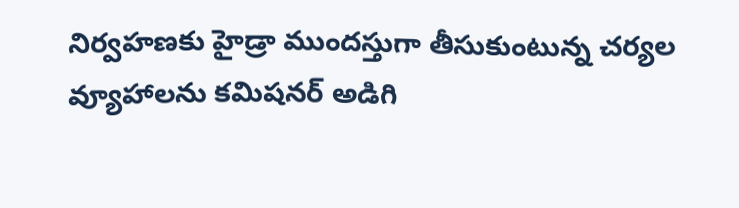నిర్వహణకు హైడ్రా ముందస్తుగా తీసుకుంటున్న చర్యల వ్యూహాలను కమిషనర్ అడిగి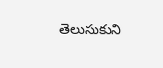తెలుసుకుని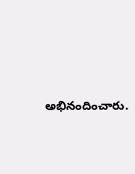అభినందించారు.